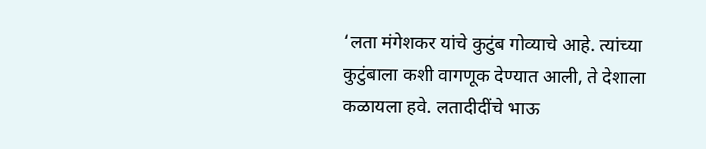‘लता मंगेशकर यांचे कुटुंब गोव्याचे आहे. त्यांच्या कुटुंबाला कशी वागणूक देण्यात आली, ते देशाला कळायला हवे. लतादीदींचे भाऊ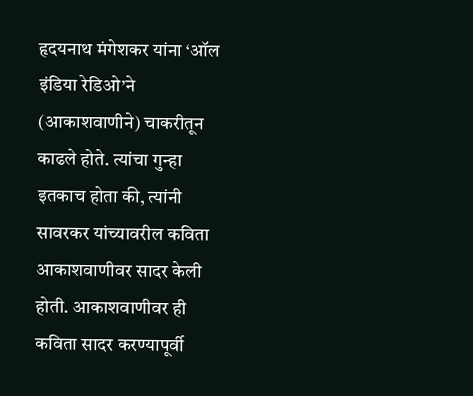हृदयनाथ मंगेशकर यांना ‘ऑल इंडिया रेडिओ’ने (आकाशवाणीने) चाकरीतून काढले होते. त्यांचा गुन्हा इतकाच होता की, त्यांनी सावरकर यांच्यावरील कविता आकाशवाणीवर सादर केली होती. आकाशवाणीवर ही कविता सादर करण्यापूर्वी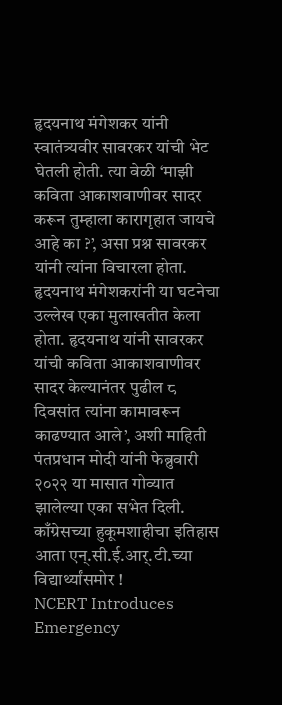हृदयनाथ मंगेशकर यांनी स्वातंत्र्यवीर सावरकर यांची भेट घेतली होती. त्या वेळी ‘माझी कविता आकाशवाणीवर सादर करून तुम्हाला कारागृहात जायचे आहे का ?’, असा प्रश्न सावरकर यांनी त्यांना विचारला होता. हृदयनाथ मंगेशकरांनी या घटनेचा उल्लेख एका मुलाखतीत केला होता. हृदयनाथ यांनी सावरकर यांची कविता आकाशवाणीवर सादर केल्यानंतर पुढील ८ दिवसांत त्यांना कामावरून काढण्यात आले’, अशी माहिती पंतप्रधान मोदी यांनी फेब्रुवारी २०२२ या मासात गोव्यात झालेल्या एका सभेत दिली.
काँग्रेसच्या हुकूमशाहीचा इतिहास आता एन्.सी.ई.आर्.टी.च्या विद्यार्थ्यांसमोर !
NCERT Introduces Emergency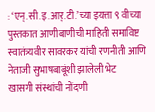: ‘एन्.सी.इ.आर्.टी.’च्या इयत्ता ९ वीच्या पुस्तकात आणीबाणीची माहिती समाविष्ट
स्वातंत्र्यवीर सावरकर यांची रणनीती आणि नेताजी सुभाषबाबूंशी झालेली भेट
खासगी संस्थांची नोंदणी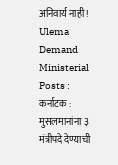अनिवार्य नाही !
Ulema Demand Ministerial Posts : कर्नाटक : मुसलमानांना ३ मंत्रीपदे देण्याची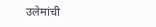उलेमांची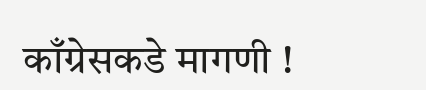काँग्रेसकडे मागणी !